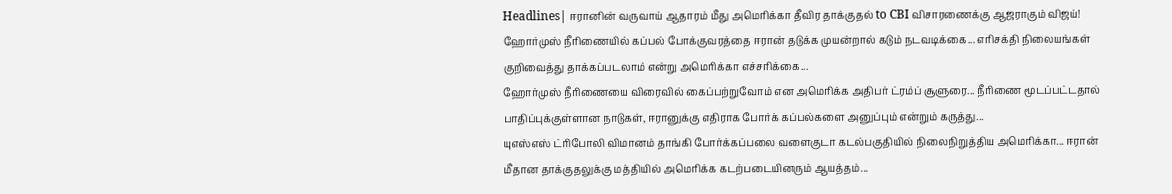Headlines| ஈரானின் வருவாய் ஆதாரம் மீது அமெரிக்கா தீவிர தாக்குதல் to CBI விசாரணைக்கு ஆஜராகும் விஜய்!
ஹோர்முஸ் நீரிணையில் கப்பல் போக்குவரத்தை ஈரான் தடுக்க முயன்றால் கடும் நடவடிக்கை... எரிசக்தி நிலையங்கள் குறிவைத்து தாக்கப்படலாம் என்று அமெரிக்கா எச்சரிக்கை...
ஹோர்முஸ் நீரிணையை விரைவில் கைப்பற்றுவோம் என அமெரிக்க அதிபர் ட்ரம்ப் சூளுரை... நீரிணை மூடப்பட்டதால் பாதிப்புக்குள்ளான நாடுகள், ஈரானுக்கு எதிராக போர்க் கப்பல்களை அனுப்பும் என்றும் கருத்து...
யுஎஸ்எஸ் ட்ரிபோலி விமானம் தாங்கி போர்க்கப்பலை வளைகுடா கடல்பகுதியில் நிலைநிறுத்திய அமெரிக்கா... ஈரான் மீதான தாக்குதலுக்கு மத்தியில் அமெரிக்க கடற்படையினரும் ஆயத்தம்...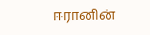ஈரானின்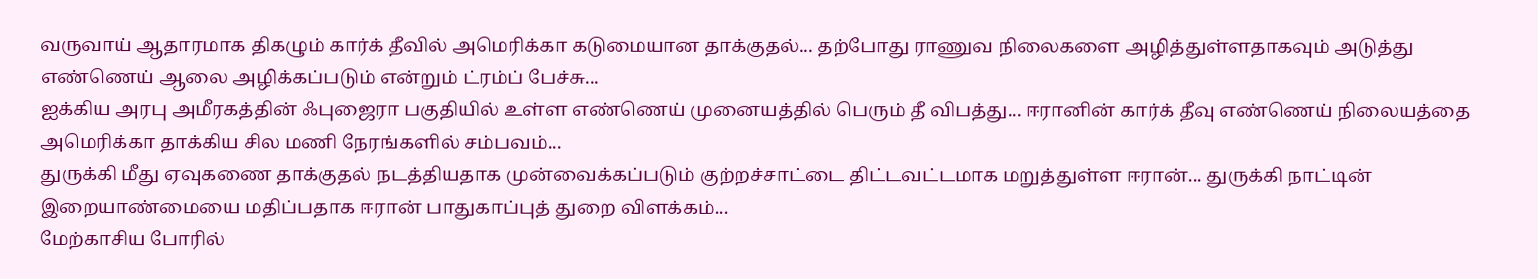வருவாய் ஆதாரமாக திகழும் கார்க் தீவில் அமெரிக்கா கடுமையான தாக்குதல்... தற்போது ராணுவ நிலைகளை அழித்துள்ளதாகவும் அடுத்து எண்ணெய் ஆலை அழிக்கப்படும் என்றும் ட்ரம்ப் பேச்சு...
ஐக்கிய அரபு அமீரகத்தின் ஃபுஜைரா பகுதியில் உள்ள எண்ணெய் முனையத்தில் பெரும் தீ விபத்து... ஈரானின் கார்க் தீவு எண்ணெய் நிலையத்தை அமெரிக்கா தாக்கிய சில மணி நேரங்களில் சம்பவம்...
துருக்கி மீது ஏவுகணை தாக்குதல் நடத்தியதாக முன்வைக்கப்படும் குற்றச்சாட்டை திட்டவட்டமாக மறுத்துள்ள ஈரான்... துருக்கி நாட்டின் இறையாண்மையை மதிப்பதாக ஈரான் பாதுகாப்புத் துறை விளக்கம்...
மேற்காசிய போரில்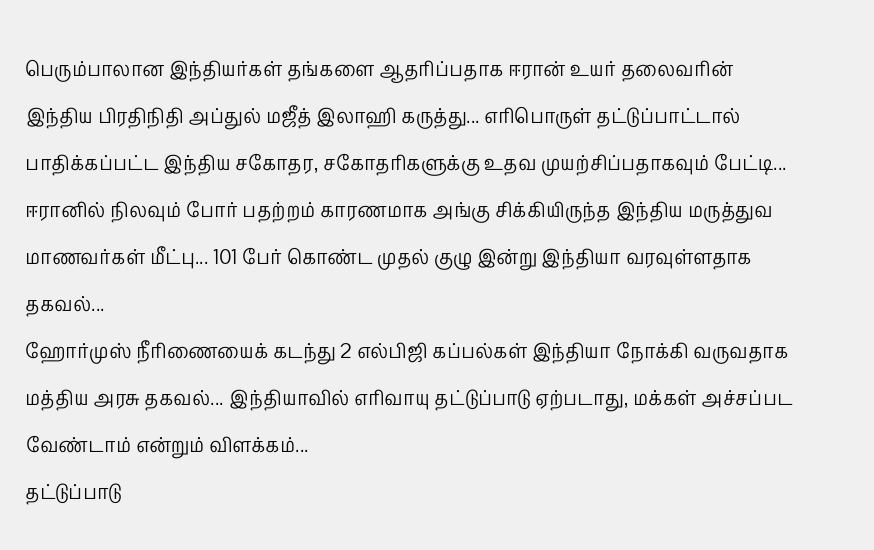பெரும்பாலான இந்தியர்கள் தங்களை ஆதரிப்பதாக ஈரான் உயர் தலைவரின் இந்திய பிரதிநிதி அப்துல் மஜீத் இலாஹி கருத்து... எரிபொருள் தட்டுப்பாட்டால் பாதிக்கப்பட்ட இந்திய சகோதர, சகோதரிகளுக்கு உதவ முயற்சிப்பதாகவும் பேட்டி...
ஈரானில் நிலவும் போர் பதற்றம் காரணமாக அங்கு சிக்கியிருந்த இந்திய மருத்துவ மாணவர்கள் மீட்பு... 101 பேர் கொண்ட முதல் குழு இன்று இந்தியா வரவுள்ளதாக தகவல்...
ஹோர்முஸ் நீரிணையைக் கடந்து 2 எல்பிஜி கப்பல்கள் இந்தியா நோக்கி வருவதாக மத்திய அரசு தகவல்... இந்தியாவில் எரிவாயு தட்டுப்பாடு ஏற்படாது, மக்கள் அச்சப்பட வேண்டாம் என்றும் விளக்கம்...
தட்டுப்பாடு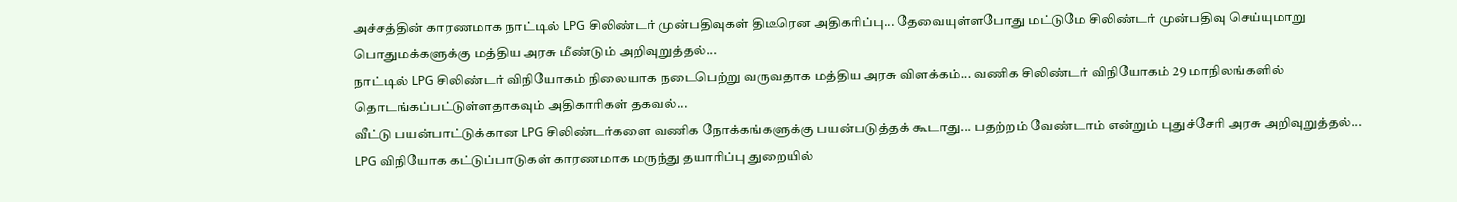அச்சத்தின் காரணமாக நாட்டில் LPG சிலிண்டர் முன்பதிவுகள் திடீரென அதிகரிப்பு... தேவையுள்ளபோது மட்டுமே சிலிண்டர் முன்பதிவு செய்யுமாறு பொதுமக்களுக்கு மத்திய அரசு மீண்டும் அறிவுறுத்தல்...
நாட்டில் LPG சிலிண்டர் விநியோகம் நிலையாக நடைபெற்று வருவதாக மத்திய அரசு விளக்கம்... வணிக சிலிண்டர் விநியோகம் 29 மாநிலங்களில் தொடங்கப்பட்டுள்ளதாகவும் அதிகாரிகள் தகவல்...
வீட்டு பயன்பாட்டுக்கான LPG சிலிண்டர்களை வணிக நோக்கங்களுக்கு பயன்படுத்தக் கூடாது... பதற்றம் வேண்டாம் என்றும் புதுச்சேரி அரசு அறிவுறுத்தல்...
LPG விநியோக கட்டுப்பாடுகள் காரணமாக மருந்து தயாரிப்பு துறையில்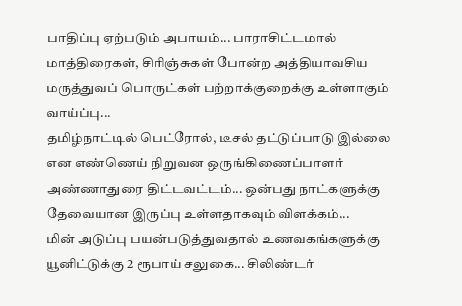பாதிப்பு ஏற்படும் அபாயம்... பாராசிட்டமால் மாத்திரைகள், சிரிஞ்சுகள் போன்ற அத்தியாவசிய மருத்துவப் பொருட்கள் பற்றாக்குறைக்கு உள்ளாகும் வாய்ப்பு...
தமிழ்நாட்டில் பெட்ரோல், டீசல் தட்டுப்பாடு இல்லை என எண்ணெய் நிறுவன ஒருங்கிணைப்பாளர் அண்ணாதுரை திட்டவட்டம்... ஒன்பது நாட்களுக்கு தேவையான இருப்பு உள்ளதாகவும் விளக்கம்...
மின் அடுப்பு பயன்படுத்துவதால் உணவகங்களுக்கு யூனிட்டுக்கு 2 ரூபாய் சலுகை... சிலிண்டர்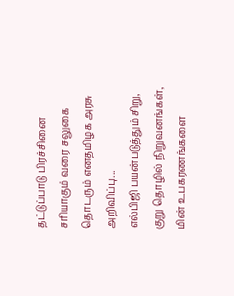தட்டுப்பாடு பிரச்சினை சரியாகும் வரை சலுகை தொடரும் எனதமிழக அரசு அறிவிப்பு...
எல்பிஜி பயன்படுத்தும் சிறு, குறு தொழில் நிறுவனங்கள், மின் உபகரணங்களை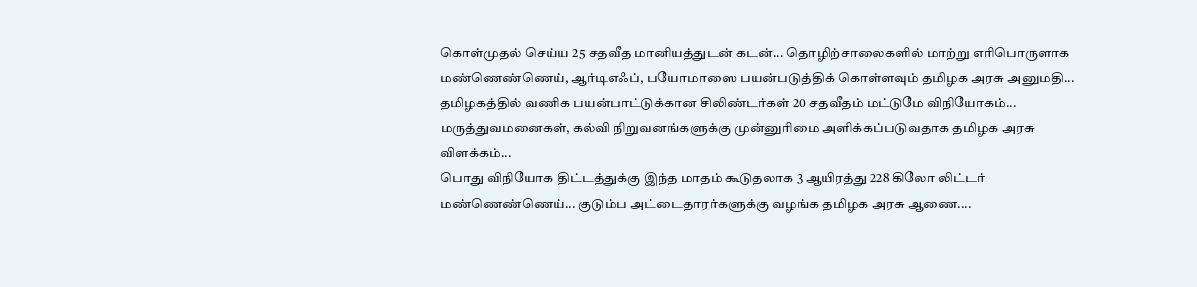கொள்முதல் செய்ய 25 சதவீத மானியத்துடன் கடன்... தொழிற்சாலைகளில் மாற்று எரிபொருளாக மண்ணெண்ணெய், ஆர்டிஎஃப், பயோமாஸை பயன்படுத்திக் கொள்ளவும் தமிழக அரசு அனுமதி...
தமிழகத்தில் வணிக பயன்பாட்டுக்கான சிலிண்டர்கள் 20 சதவீதம் மட்டுமே விநியோகம்... மருத்துவமனைகள், கல்வி நிறுவனங்களுக்கு முன்னுரிமை அளிக்கப்படுவதாக தமிழக அரசு விளக்கம்...
பொது விநியோக திட்டத்துக்கு இந்த மாதம் கூடுதலாக 3 ஆயிரத்து 228 கிலோ லிட்டர் மண்ணெண்ணெய்... குடும்ப அட்டைதாரர்களுக்கு வழங்க தமிழக அரசு ஆணை....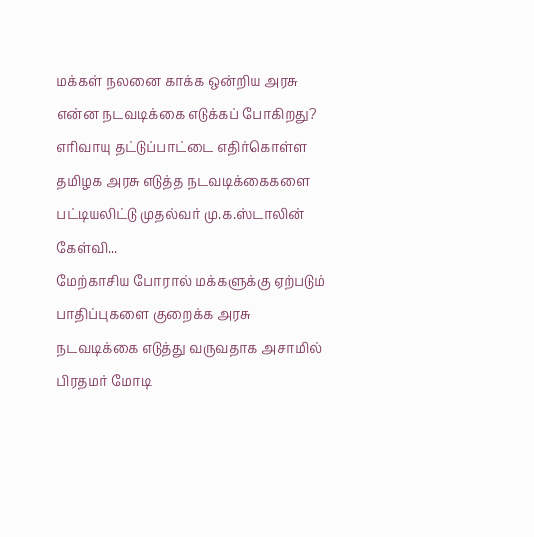மக்கள் நலனை காக்க ஒன்றிய அரசு என்ன நடவடிக்கை எடுக்கப் போகிறது? எரிவாயு தட்டுப்பாட்டை எதிர்கொள்ள தமிழக அரசு எடுத்த நடவடிக்கைகளை பட்டியலிட்டு முதல்வர் மு.க.ஸ்டாலின் கேள்வி...
மேற்காசிய போரால் மக்களுக்கு ஏற்படும் பாதிப்புகளை குறைக்க அரசு நடவடிக்கை எடுத்து வருவதாக அசாமில் பிரதமர் மோடி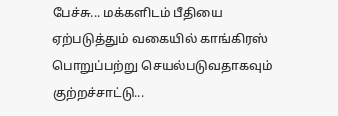பேச்சு... மக்களிடம் பீதியை ஏற்படுத்தும் வகையில் காங்கிரஸ் பொறுப்பற்று செயல்படுவதாகவும் குற்றச்சாட்டு...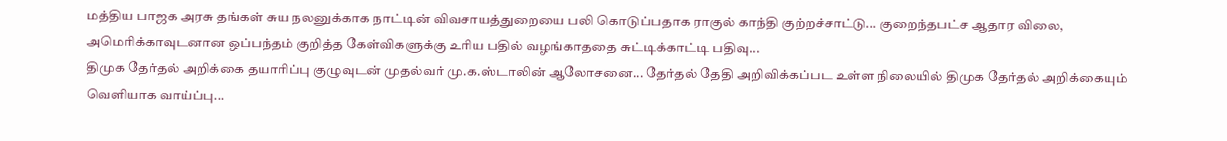மத்திய பாஜக அரசு தங்கள் சுய நலனுக்காக நாட்டின் விவசாயத்துறையை பலி கொடுப்பதாக ராகுல் காந்தி குற்றச்சாட்டு... குறைந்தபட்ச ஆதார விலை, அமெரிக்காவுடனான ஒப்பந்தம் குறித்த கேள்விகளுக்கு உரிய பதில் வழங்காததை சுட்டிக்காட்டி பதிவு...
திமுக தேர்தல் அறிக்கை தயாரிப்பு குழுவுடன் முதல்வர் மு.க.ஸ்டாலின் ஆலோசனை... தேர்தல் தேதி அறிவிக்கப்பட உள்ள நிலையில் திமுக தேர்தல் அறிக்கையும் வெளியாக வாய்ப்பு...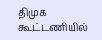திமுக கூட்டணியில்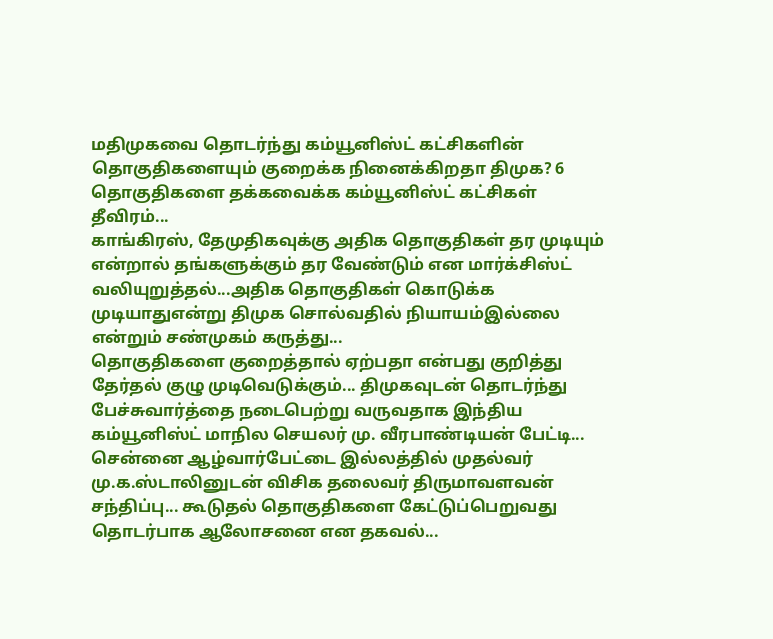மதிமுகவை தொடர்ந்து கம்யூனிஸ்ட் கட்சிகளின் தொகுதிகளையும் குறைக்க நினைக்கிறதா திமுக? 6 தொகுதிகளை தக்கவைக்க கம்யூனிஸ்ட் கட்சிகள் தீவிரம்...
காங்கிரஸ், தேமுதிகவுக்கு அதிக தொகுதிகள் தர முடியும் என்றால் தங்களுக்கும் தர வேண்டும் என மார்க்சிஸ்ட் வலியுறுத்தல்...அதிக தொகுதிகள் கொடுக்க முடியாதுஎன்று திமுக சொல்வதில் நியாயம்இல்லை என்றும் சண்முகம் கருத்து...
தொகுதிகளை குறைத்தால் ஏற்பதா என்பது குறித்து தேர்தல் குழு முடிவெடுக்கும்... திமுகவுடன் தொடர்ந்து பேச்சுவார்த்தை நடைபெற்று வருவதாக இந்திய கம்யூனிஸ்ட் மாநில செயலர் மு. வீரபாண்டியன் பேட்டி...
சென்னை ஆழ்வார்பேட்டை இல்லத்தில் முதல்வர் மு.க.ஸ்டாலினுடன் விசிக தலைவர் திருமாவளவன் சந்திப்பு... கூடுதல் தொகுதிகளை கேட்டுப்பெறுவது தொடர்பாக ஆலோசனை என தகவல்...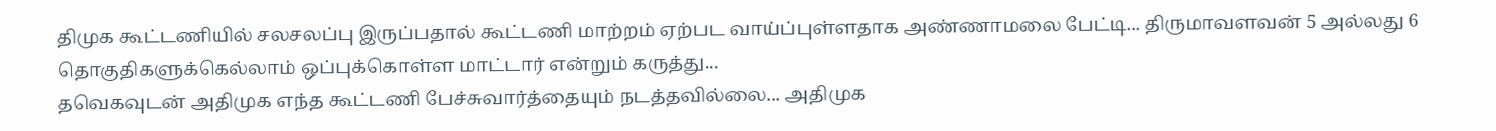திமுக கூட்டணியில் சலசலப்பு இருப்பதால் கூட்டணி மாற்றம் ஏற்பட வாய்ப்புள்ளதாக அண்ணாமலை பேட்டி... திருமாவளவன் 5 அல்லது 6 தொகுதிகளுக்கெல்லாம் ஒப்புக்கொள்ள மாட்டார் என்றும் கருத்து...
தவெகவுடன் அதிமுக எந்த கூட்டணி பேச்சுவார்த்தையும் நடத்தவில்லை... அதிமுக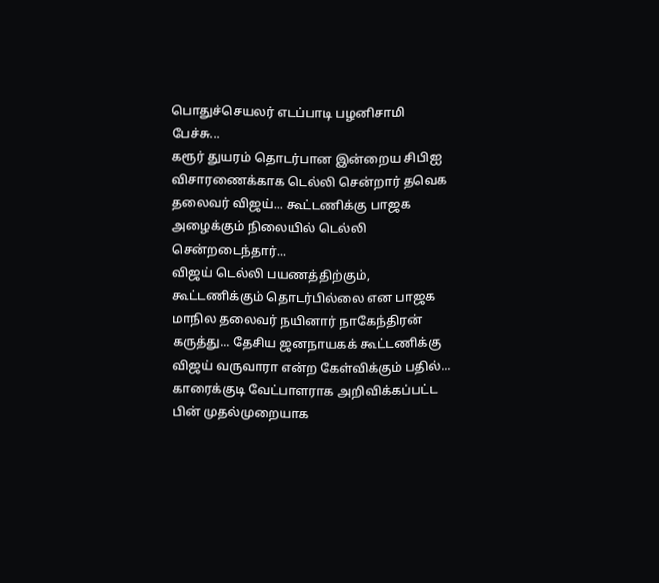பொதுச்செயலர் எடப்பாடி பழனிசாமி பேச்சு...
கரூர் துயரம் தொடர்பான இன்றைய சிபிஐ விசாரணைக்காக டெல்லி சென்றார் தவெக தலைவர் விஜய்... கூட்டணிக்கு பாஜக அழைக்கும் நிலையில் டெல்லி சென்றடைந்தார்...
விஜய் டெல்லி பயணத்திற்கும், கூட்டணிக்கும் தொடர்பில்லை என பாஜக மாநில தலைவர் நயினார் நாகேந்திரன் கருத்து... தேசிய ஜனநாயகக் கூட்டணிக்கு விஜய் வருவாரா என்ற கேள்விக்கும் பதில்...
காரைக்குடி வேட்பாளராக அறிவிக்கப்பட்ட பின் முதல்முறையாக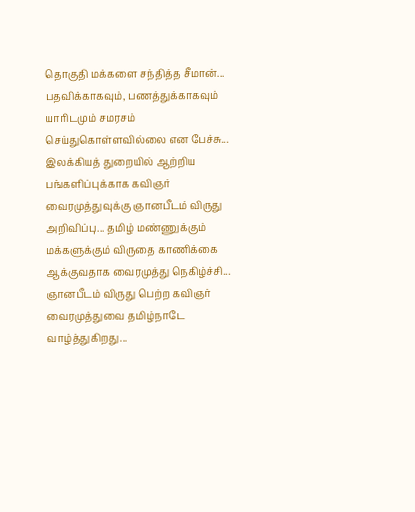தொகுதி மக்களை சந்தித்த சீமான்... பதவிக்காகவும், பணத்துக்காகவும் யாரிடமும் சமரசம் செய்துகொள்ளவில்லை என பேச்சு...
இலக்கியத் துறையில் ஆற்றிய பங்களிப்புக்காக கவிஞர் வைரமுத்துவுக்கு ஞானபீடம் விருது அறிவிப்பு... தமிழ் மண்ணுக்கும் மக்களுக்கும் விருதை காணிக்கை ஆக்குவதாக வைரமுத்து நெகிழ்ச்சி...
ஞானபீடம் விருது பெற்ற கவிஞர் வைரமுத்துவை தமிழ்நாடே வாழ்த்துகிறது...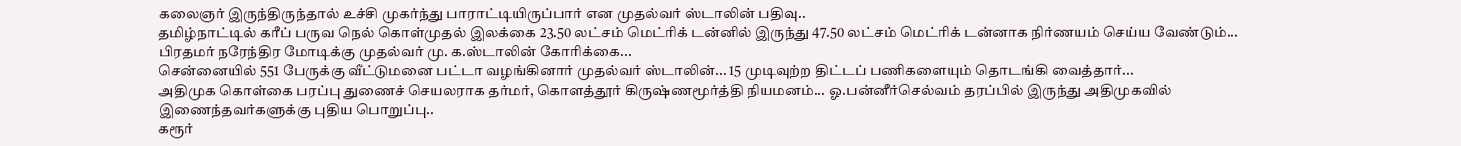கலைஞர் இருந்திருந்தால் உச்சி முகர்ந்து பாராட்டியிருப்பார் என முதல்வர் ஸ்டாலின் பதிவு..
தமிழ்நாட்டில் கரீப் பருவ நெல் கொள்முதல் இலக்கை 23.50 லட்சம் மெட்ரிக் டன்னில் இருந்து 47.50 லட்சம் மெட்ரிக் டன்னாக நிர்ணயம் செய்ய வேண்டும்... பிரதமர் நரேந்திர மோடிக்கு முதல்வர் மு. க.ஸ்டாலின் கோரிக்கை...
சென்னையில் 551 பேருக்கு வீட்டுமனை பட்டா வழங்கினார் முதல்வர் ஸ்டாலின்... 15 முடிவுற்ற திட்டப் பணிகளையும் தொடங்கி வைத்தார்...
அதிமுக கொள்கை பரப்பு துணைச் செயலராக தர்மர், கொளத்தூர் கிருஷ்ணமூர்த்தி நியமனம்... ஓ.பன்னீர்செல்வம் தரப்பில் இருந்து அதிமுகவில் இணைந்தவர்களுக்கு புதிய பொறுப்பு..
கரூர்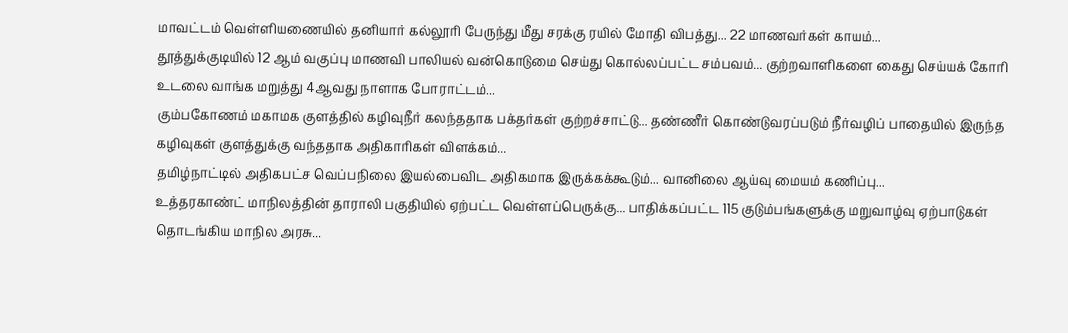மாவட்டம் வெள்ளியணையில் தனியார் கல்லூரி பேருந்து மீது சரக்கு ரயில் மோதி விபத்து... 22 மாணவர்கள் காயம்...
தூத்துக்குடியில் 12 ஆம் வகுப்பு மாணவி பாலியல் வன்கொடுமை செய்து கொல்லப்பட்ட சம்பவம்... குற்றவாளிகளை கைது செய்யக் கோரி உடலை வாங்க மறுத்து 4ஆவது நாளாக போராட்டம்...
கும்பகோணம் மகாமக குளத்தில் கழிவுநீர் கலந்ததாக பக்தர்கள் குற்றச்சாட்டு... தண்ணீர் கொண்டுவரப்படும் நீர்வழிப் பாதையில் இருந்த கழிவுகள் குளத்துக்கு வந்ததாக அதிகாரிகள் விளக்கம்...
தமிழ்நாட்டில் அதிகபட்ச வெப்பநிலை இயல்பைவிட அதிகமாக இருக்கக்கூடும்... வானிலை ஆய்வு மையம் கணிப்பு...
உத்தரகாண்ட் மாநிலத்தின் தாராலி பகுதியில் ஏற்பட்ட வெள்ளப்பெருக்கு... பாதிக்கப்பட்ட 115 குடும்பங்களுக்கு மறுவாழ்வு ஏற்பாடுகள் தொடங்கிய மாநில அரசு...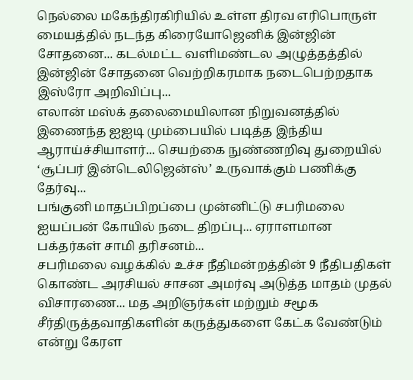நெல்லை மகேந்திரகிரியில் உள்ள திரவ எரிபொருள் மையத்தில் நடந்த கிரையோஜெனிக் இன்ஜின் சோதனை... கடல்மட்ட வளிமண்டல அழுத்தத்தில் இன்ஜின் சோதனை வெற்றிகரமாக நடைபெற்றதாக இஸ்ரோ அறிவிப்பு...
எலான் மஸ்க் தலைமையிலான நிறுவனத்தில் இணைந்த ஐஐடி மும்பையில் படித்த இந்திய ஆராய்ச்சியாளர்... செயற்கை நுண்ணறிவு துறையில் ‘சூப்பர் இன்டெலிஜென்ஸ்’ உருவாக்கும் பணிக்கு தேர்வு...
பங்குனி மாதப்பிறப்பை முன்னிட்டு சபரிமலை ஐயப்பன் கோயில் நடை திறப்பு... ஏராளமான பக்தர்கள் சாமி தரிசனம்...
சபரிமலை வழக்கில் உச்ச நீதிமன்றத்தின் 9 நீதிபதிகள் கொண்ட அரசியல் சாசன அமர்வு அடுத்த மாதம் முதல் விசாரணை... மத அறிஞர்கள் மற்றும் சமூக சீர்திருத்தவாதிகளின் கருத்துகளை கேட்க வேண்டும் என்று கேரள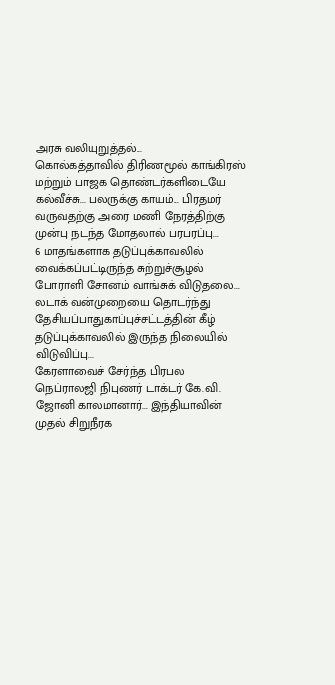அரசு வலியுறுத்தல்...
கொல்கத்தாவில் திரிணமூல் காங்கிரஸ் மற்றும் பாஜக தொண்டர்களிடையே கல்வீச்சு... பலருக்கு காயம்... பிரதமர் வருவதற்கு அரை மணி நேரத்திற்கு முன்பு நடந்த மோதலால் பரபரப்பு...
6 மாதங்களாக தடுப்புக்காவலில் வைக்கப்பட்டிருந்த சுற்றுச்சூழல் போராளி சோனம் வாங்சுக் விடுதலை... லடாக் வன்முறையை தொடர்ந்து தேசியப்பாதுகாப்புச்சட்டத்தின் கீழ் தடுப்புக்காவலில் இருந்த நிலையில் விடுவிப்பு...
கேரளாவைச் சேர்ந்த பிரபல நெப்ராலஜி நிபுணர் டாக்டர் கே.வி. ஜோனி காலமானார்... இந்தியாவின் முதல் சிறுநீரக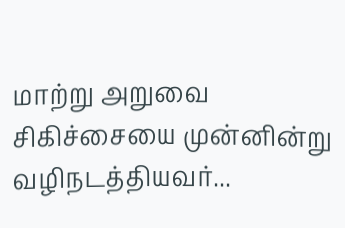மாற்று அறுவை சிகிச்சையை முன்னின்று வழிநடத்தியவர்...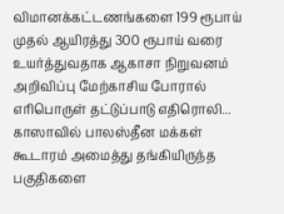விமானக்கட்டணங்களை 199 ரூபாய் முதல் ஆயிரத்து 300 ரூபாய் வரை உயர்த்துவதாக ஆகாசா நிறுவனம் அறிவிப்பு மேற்காசிய போரால் எரிபொருள் தட்டுப்பாடு எதிரொலி...
காஸாவில் பாலஸ்தீன மக்கள் கூடாரம் அமைத்து தங்கியிருந்த பகுதிகளை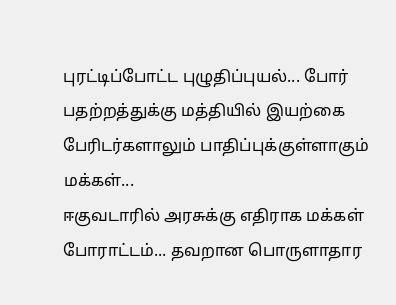புரட்டிப்போட்ட புழுதிப்புயல்... போர் பதற்றத்துக்கு மத்தியில் இயற்கை பேரிடர்களாலும் பாதிப்புக்குள்ளாகும் மக்கள்...
ஈகுவடாரில் அரசுக்கு எதிராக மக்கள் போராட்டம்... தவறான பொருளாதார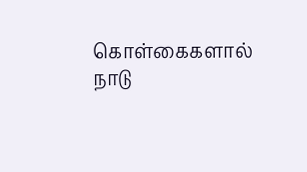கொள்கைகளால் நாடு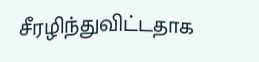சீரழிந்துவிட்டதாக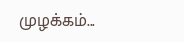முழக்கம்...